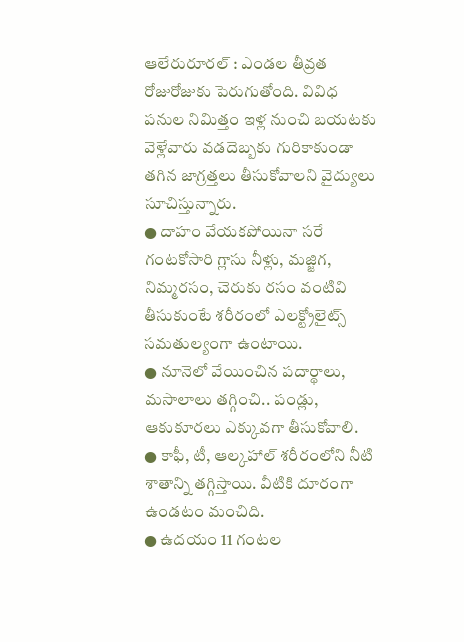ఆలేరురూరల్ : ఎండల తీవ్రత రోజురోజుకు పెరుగుతోంది. వివిధ పనుల నిమిత్తం ఇళ్ల నుంచి బయటకు వెళ్లేవారు వడదెబ్బకు గురికాకుండా తగిన జాగ్రత్తలు తీసుకోవాలని వైద్యులు సూచిస్తున్నారు.
● దాహం వేయకపోయినా సరే గంటకోసారి గ్లాసు నీళ్లు, మజ్జిగ, నిమ్మరసం, చెరుకు రసం వంటివి తీసుకుంటే శరీరంలో ఎలక్ట్రోలైట్స్ సమతుల్యంగా ఉంటాయి.
● నూనెలో వేయించిన పదార్థాలు, మసాలాలు తగ్గించి.. పండ్లు, ఆకుకూరలు ఎక్కువగా తీసుకోవాలి.
● కాఫీ, టీ, ఆల్కహాల్ శరీరంలోని నీటి శాతాన్ని తగ్గిస్తాయి. వీటికి దూరంగా ఉండటం మంచిది.
● ఉదయం 11 గంటల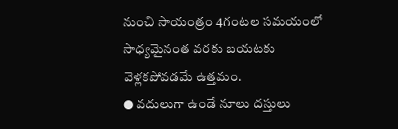నుంచి సాయంత్రం 4గంటల సమయంలో సాధ్యమైనంత వరకు బయటకు వెళ్లకపోవడమే ఉత్తమం.
● వదులుగా ఉండే నూలు దస్తులు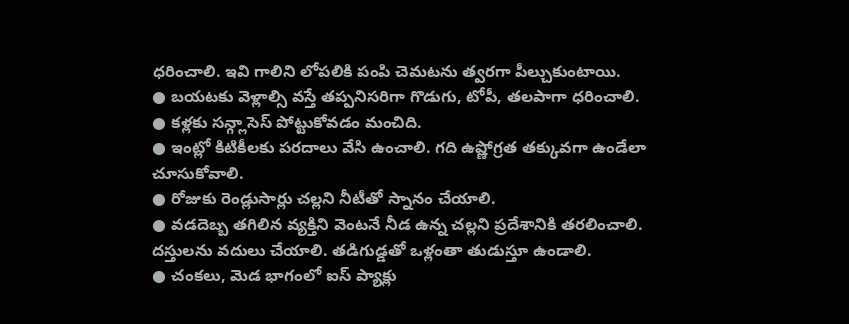ధరించాలి. ఇవి గాలిని లోపలికి పంపి చెమటను త్వరగా పీల్చుకుంటాయి.
● బయటకు వెళ్లాల్సి వస్తే తప్పనిసరిగా గొడుగు, టోపీ, తలపాగా ధరించాలి.
● కళ్లకు సన్గ్లాసెస్ పోట్టుకోవడం మంచిది.
● ఇంట్లో కిటికీలకు పరదాలు వేసి ఉంచాలి. గది ఉష్ణోగ్రత తక్కువగా ఉండేలా చూసుకోవాలి.
● రోజుకు రెండ్లుసార్లు చల్లని నీటీతో స్నానం చేయాలి.
● వడదెబ్బ తగిలిన వ్యక్తిని వెంటనే నీడ ఉన్న చల్లని ప్రదేశానికి తరలించాలి. దస్తులను వదులు చేయాలి. తడిగుడ్డతో ఒళ్లంతా తుడుస్తూ ఉండాలి.
● చంకలు, మెడ భాగంలో ఐస్ ప్యాక్లు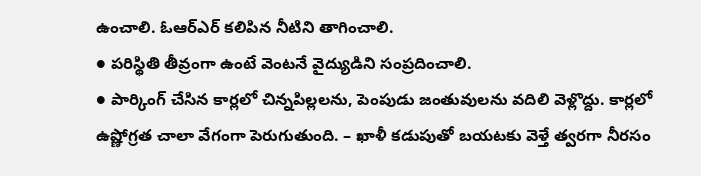ఉంచాలి. ఓఆర్ఎర్ కలిపిన నీటిని తాగించాలి.
● పరిస్థితి తీవ్రంగా ఉంటే వెంటనే వైద్యుడిని సంప్రదించాలి.
● పార్కింగ్ చేసిన కార్లలో చిన్నపిల్లలను, పెంపుడు జంతువులను వదిలి వెళ్లొద్దు. కార్లలో ఉష్ణోగ్రత చాలా వేగంగా పెరుగుతుంది. – ఖాళీ కడుపుతో బయటకు వెళ్తే త్వరగా నీరసం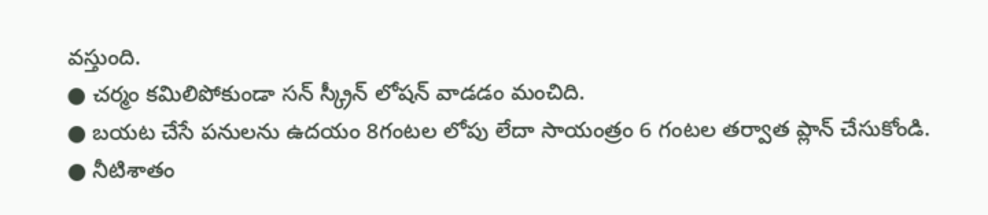వస్తుంది.
● చర్మం కమిలిపోకుండా సన్ స్క్రీన్ లోషన్ వాడడం మంచిది.
● బయట చేసే పనులను ఉదయం 8గంటల లోపు లేదా సాయంత్రం 6 గంటల తర్వాత ప్లాన్ చేసుకోండి.
● నీటిశాతం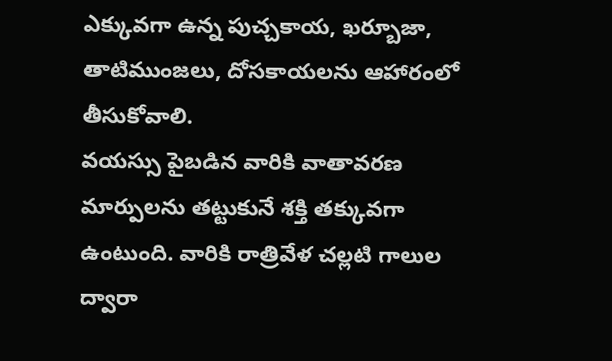ఎక్కువగా ఉన్న పుచ్చకాయ, ఖర్బూజా, తాటిముంజలు, దోసకాయలను ఆహారంలో తీసుకోవాలి.
వయస్సు పైబడిన వారికి వాతావరణ మార్పులను తట్టుకునే శక్తి తక్కువగా ఉంటుంది. వారికి రాత్రివేళ చల్లటి గాలుల ద్వారా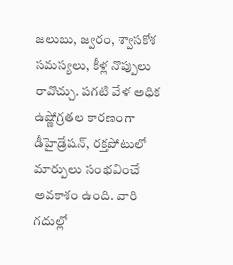జలుబు, జ్వరం, శ్వాసకోశ సమస్యలు, కీళ్ల నొప్పులు రావొచ్చు. పగటి వేళ అధిక ఉష్ణోగ్రతల కారణంగా డీహైడ్రేషన్, రక్తపోటులో మార్పులు సంభవించే అవకాశం ఉంది. వారి గదుల్లో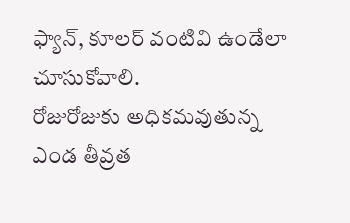ఫ్యాన్, కూలర్ వంటివి ఉండేలా చూసుకోవాలి.
రోజురోజుకు అధికమవుతున్న
ఎండ తీవ్రత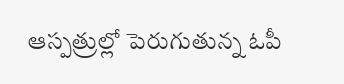ఆస్పత్రుల్లో పెరుగుతున్న ఓపీ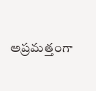అప్రమత్తంగా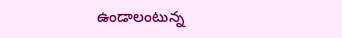ఉండాలంటున్న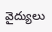వైద్యులు